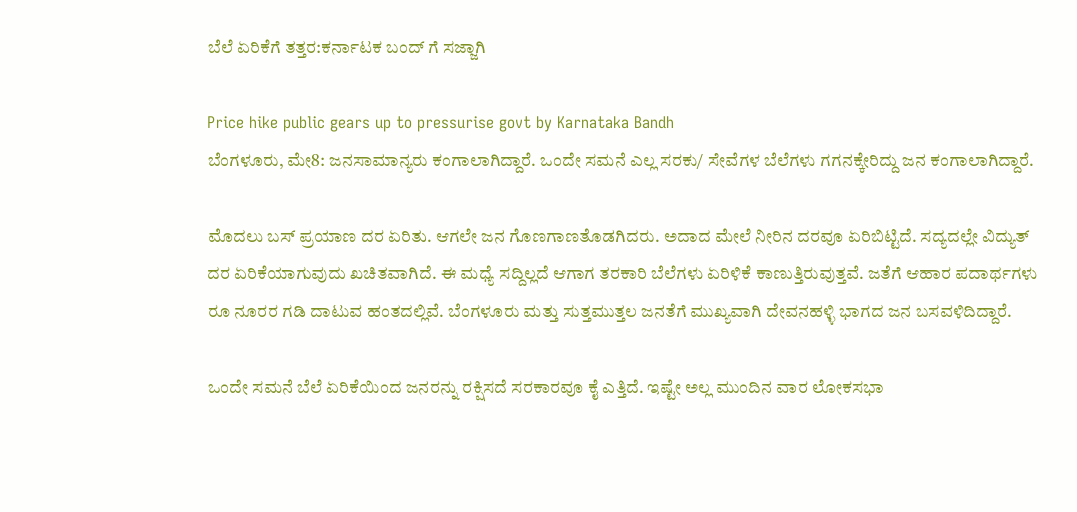ಬೆಲೆ ಏರಿಕೆಗೆ ತತ್ತರ:ಕರ್ನಾಟಕ ಬಂದ್ ಗೆ ಸಜ್ಜಾಗಿ

Price hike public gears up to pressurise govt by Karnataka Bandh
ಬೆಂಗಳೂರು, ಮೇ8: ಜನಸಾಮಾನ್ಯರು ಕಂಗಾಲಾಗಿದ್ದಾರೆ. ಒಂದೇ ಸಮನೆ ಎಲ್ಲ ಸರಕು/ ಸೇವೆಗಳ ಬೆಲೆಗಳು ಗಗನಕ್ಕೇರಿದ್ದು ಜನ ಕಂಗಾಲಾಗಿದ್ದಾರೆ.

ಮೊದಲು ಬಸ್ ಪ್ರಯಾಣ ದರ ಏರಿತು. ಆಗಲೇ ಜನ ಗೊಣಗಾಣತೊಡಗಿದರು. ಅದಾದ ಮೇಲೆ ನೀರಿನ ದರವೂ ಏರಿಬಿಟ್ಟಿದೆ. ಸದ್ಯದಲ್ಲೇ ವಿದ್ಯುತ್ ದರ ಏರಿಕೆಯಾಗುವುದು ಖಚಿತವಾಗಿದೆ. ಈ ಮಧ್ಯೆ ಸದ್ದಿಲ್ಲದೆ ಆಗಾಗ ತರಕಾರಿ ಬೆಲೆಗಳು ಏರಿಳಿಕೆ ಕಾಣುತ್ತಿರುವುತ್ತವೆ. ಜತೆಗೆ ಆಹಾರ ಪದಾರ್ಥಗಳು ರೂ ನೂರರ ಗಡಿ ದಾಟುವ ಹಂತದಲ್ಲಿವೆ. ಬೆಂಗಳೂರು ಮತ್ತು ಸುತ್ತಮುತ್ತಲ ಜನತೆಗೆ ಮುಖ್ಯವಾಗಿ ದೇವನಹಳ್ಳಿ ಭಾಗದ ಜನ ಬಸವಳಿದಿದ್ದಾರೆ.

ಒಂದೇ ಸಮನೆ ಬೆಲೆ ಏರಿಕೆಯಿಂದ ಜನರನ್ನು ರಕ್ಷಿಸದೆ ಸರಕಾರವೂ ಕೈ ಎತ್ತಿದೆ. ಇಷ್ಟೇ ಅಲ್ಲ ಮುಂದಿನ ವಾರ ಲೋಕಸಭಾ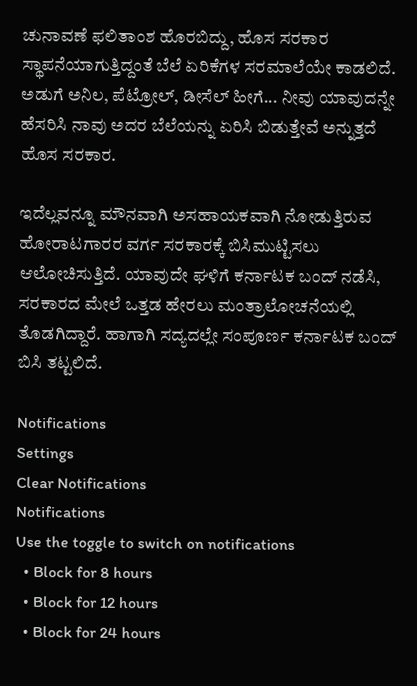ಚುನಾವಣೆ ಫಲಿತಾಂಶ ಹೊರಬಿದ್ದು, ಹೊಸ ಸರಕಾರ ಸ್ಥಾಪನೆಯಾಗುತ್ತಿದ್ದಂತೆ ಬೆಲೆ ಏರಿಕೆಗಳ ಸರಮಾಲೆಯೇ ಕಾಡಲಿದೆ. ಅಡುಗೆ ಅನಿಲ, ಪೆಟ್ರೋಲ್, ಡೀಸೆಲ್ ಹೀಗೆ... ನೀವು ಯಾವುದನ್ನೇ ಹೆಸರಿಸಿ ನಾವು ಅದರ ಬೆಲೆಯನ್ನು ಏರಿಸಿ ಬಿಡುತ್ತೇವೆ ಅನ್ನುತ್ತದೆ ಹೊಸ ಸರಕಾರ.

ಇದೆಲ್ಲವನ್ನೂ ಮೌನವಾಗಿ ಅಸಹಾಯಕವಾಗಿ ನೋಡುತ್ತಿರುವ ಹೋರಾಟಗಾರರ ವರ್ಗ ಸರಕಾರಕ್ಕೆ ಬಿಸಿಮುಟ್ಟಿಸಲು ಆಲೋಚಿಸುತ್ತಿದೆ. ಯಾವುದೇ ಘಳಿಗೆ ಕರ್ನಾಟಕ ಬಂದ್ ನಡೆಸಿ, ಸರಕಾರದ ಮೇಲೆ ಒತ್ತಡ ಹೇರಲು ಮಂತ್ರಾಲೋಚನೆಯಲ್ಲಿ ತೊಡಗಿದ್ದಾರೆ. ಹಾಗಾಗಿ ಸದ್ಯದಲ್ಲೇ ಸಂಪೂರ್ಣ ಕರ್ನಾಟಕ ಬಂದ್ ಬಿಸಿ ತಟ್ಟಲಿದೆ.

Notifications
Settings
Clear Notifications
Notifications
Use the toggle to switch on notifications
  • Block for 8 hours
  • Block for 12 hours
  • Block for 24 hours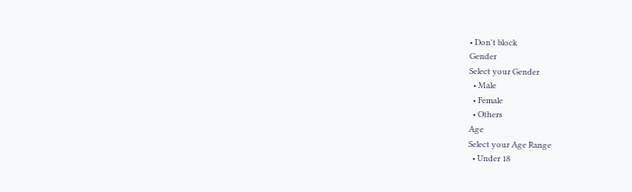• Don't block
Gender
Select your Gender
  • Male
  • Female
  • Others
Age
Select your Age Range
  • Under 18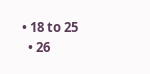• 18 to 25
  • 26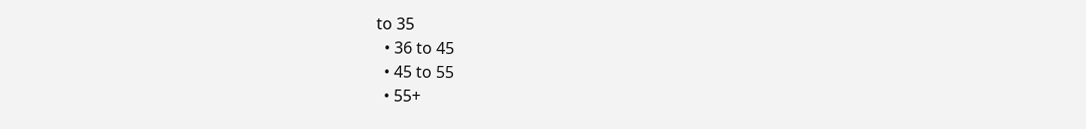to 35
  • 36 to 45
  • 45 to 55
  • 55+